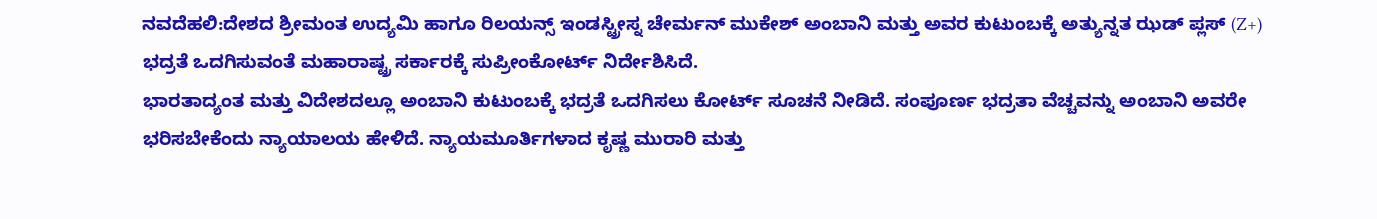ನವದೆಹಲಿ:ದೇಶದ ಶ್ರೀಮಂತ ಉದ್ಯಮಿ ಹಾಗೂ ರಿಲಯನ್ಸ್ ಇಂಡಸ್ಟ್ರೀಸ್ನ ಚೇರ್ಮನ್ ಮುಕೇಶ್ ಅಂಬಾನಿ ಮತ್ತು ಅವರ ಕುಟುಂಬಕ್ಕೆ ಅತ್ಯುನ್ನತ ಝಡ್ ಪ್ಲಸ್ (Z+) ಭದ್ರತೆ ಒದಗಿಸುವಂತೆ ಮಹಾರಾಷ್ಟ್ರ ಸರ್ಕಾರಕ್ಕೆ ಸುಪ್ರೀಂಕೋರ್ಟ್ ನಿರ್ದೇಶಿಸಿದೆ.
ಭಾರತಾದ್ಯಂತ ಮತ್ತು ವಿದೇಶದಲ್ಲೂ ಅಂಬಾನಿ ಕುಟುಂಬಕ್ಕೆ ಭದ್ರತೆ ಒದಗಿಸಲು ಕೋರ್ಟ್ ಸೂಚನೆ ನೀಡಿದೆ. ಸಂಪೂರ್ಣ ಭದ್ರತಾ ವೆಚ್ಚವನ್ನು ಅಂಬಾನಿ ಅವರೇ ಭರಿಸಬೇಕೆಂದು ನ್ಯಾಯಾಲಯ ಹೇಳಿದೆ. ನ್ಯಾಯಮೂರ್ತಿಗಳಾದ ಕೃಷ್ಣ ಮುರಾರಿ ಮತ್ತು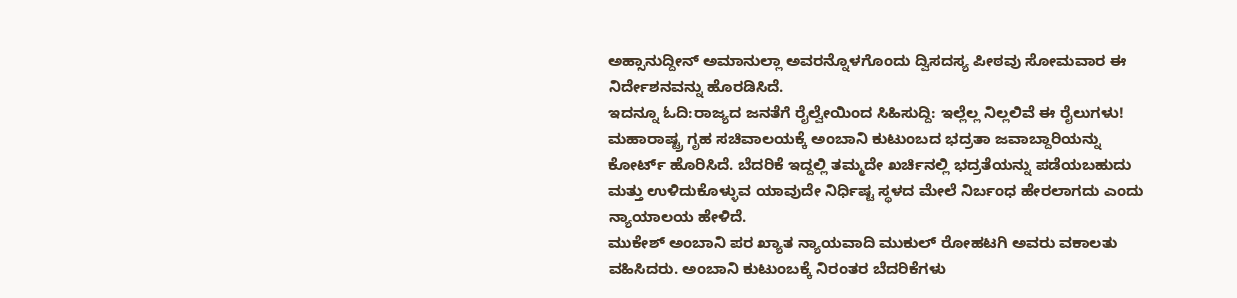ಅಹ್ಸಾನುದ್ದೀನ್ ಅಮಾನುಲ್ಲಾ ಅವರನ್ನೊಳಗೊಂದು ದ್ವಿಸದಸ್ಯ ಪೀಠವು ಸೋಮವಾರ ಈ ನಿರ್ದೇಶನವನ್ನು ಹೊರಡಿಸಿದೆ.
ಇದನ್ನೂ ಓದಿ:ರಾಜ್ಯದ ಜನತೆಗೆ ರೈಲ್ವೇಯಿಂದ ಸಿಹಿಸುದ್ದಿ: ಇಲ್ಲೆಲ್ಲ ನಿಲ್ಲಲಿವೆ ಈ ರೈಲುಗಳು!
ಮಹಾರಾಷ್ಟ್ರ ಗೃಹ ಸಚಿವಾಲಯಕ್ಕೆ ಅಂಬಾನಿ ಕುಟುಂಬದ ಭದ್ರತಾ ಜವಾಬ್ದಾರಿಯನ್ನು ಕೋರ್ಟ್ ಹೊರಿಸಿದೆ. ಬೆದರಿಕೆ ಇದ್ದಲ್ಲಿ ತಮ್ಮದೇ ಖರ್ಚಿನಲ್ಲಿ ಭದ್ರತೆಯನ್ನು ಪಡೆಯಬಹುದು ಮತ್ತು ಉಳಿದುಕೊಳ್ಳುವ ಯಾವುದೇ ನಿರ್ಧಿಷ್ಟ ಸ್ಥಳದ ಮೇಲೆ ನಿರ್ಬಂಧ ಹೇರಲಾಗದು ಎಂದು ನ್ಯಾಯಾಲಯ ಹೇಳಿದೆ.
ಮುಕೇಶ್ ಅಂಬಾನಿ ಪರ ಖ್ಯಾತ ನ್ಯಾಯವಾದಿ ಮುಕುಲ್ ರೋಹಟಗಿ ಅವರು ವಕಾಲತು ವಹಿಸಿದರು. ಅಂಬಾನಿ ಕುಟುಂಬಕ್ಕೆ ನಿರಂತರ ಬೆದರಿಕೆಗಳು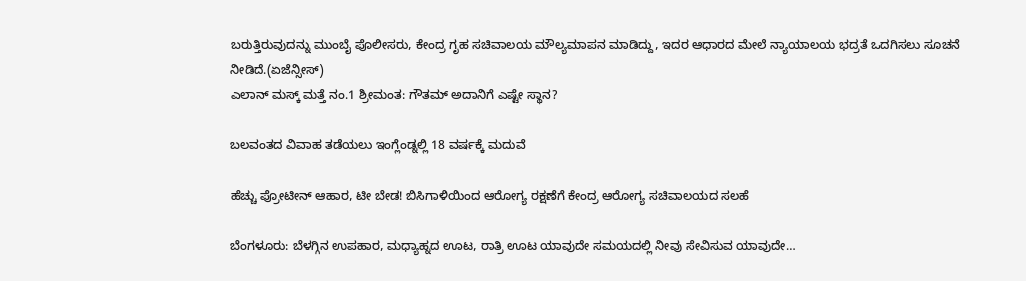ಬರುತ್ತಿರುವುದನ್ನು ಮುಂಬೈ ಪೊಲೀಸರು, ಕೇಂದ್ರ ಗೃಹ ಸಚಿವಾಲಯ ಮೌಲ್ಯಮಾಪನ ಮಾಡಿದ್ದು, ಇದರ ಆಧಾರದ ಮೇಲೆ ನ್ಯಾಯಾಲಯ ಭದ್ರತೆ ಒದಗಿಸಲು ಸೂಚನೆ ನೀಡಿದೆ.(ಏಜೆನ್ಸೀಸ್)
ಎಲಾನ್ ಮಸ್ಕ್ ಮತ್ತೆ ನಂ.1 ಶ್ರೀಮಂತ: ಗೌತಮ್ ಅದಾನಿಗೆ ಎಷ್ಟೇ ಸ್ಥಾನ?

ಬಲವಂತದ ವಿವಾಹ ತಡೆಯಲು ಇಂಗ್ಲೆಂಡ್ನಲ್ಲಿ 18 ವರ್ಷಕ್ಕೆ ಮದುವೆ

ಹೆಚ್ಚು ಪ್ರೋಟೀನ್ ಆಹಾರ, ಟೀ ಬೇಡ! ಬಿಸಿಗಾಳಿಯಿಂದ ಆರೋಗ್ಯ ರಕ್ಷಣೆಗೆ ಕೇಂದ್ರ ಆರೋಗ್ಯ ಸಚಿವಾಲಯದ ಸಲಹೆ

ಬೆಂಗಳೂರು: ಬೆಳಗ್ಗಿನ ಉಪಹಾರ, ಮಧ್ಯಾಹ್ನದ ಊಟ, ರಾತ್ರಿ ಊಟ ಯಾವುದೇ ಸಮಯದಲ್ಲಿ ನೀವು ಸೇವಿಸುವ ಯಾವುದೇ…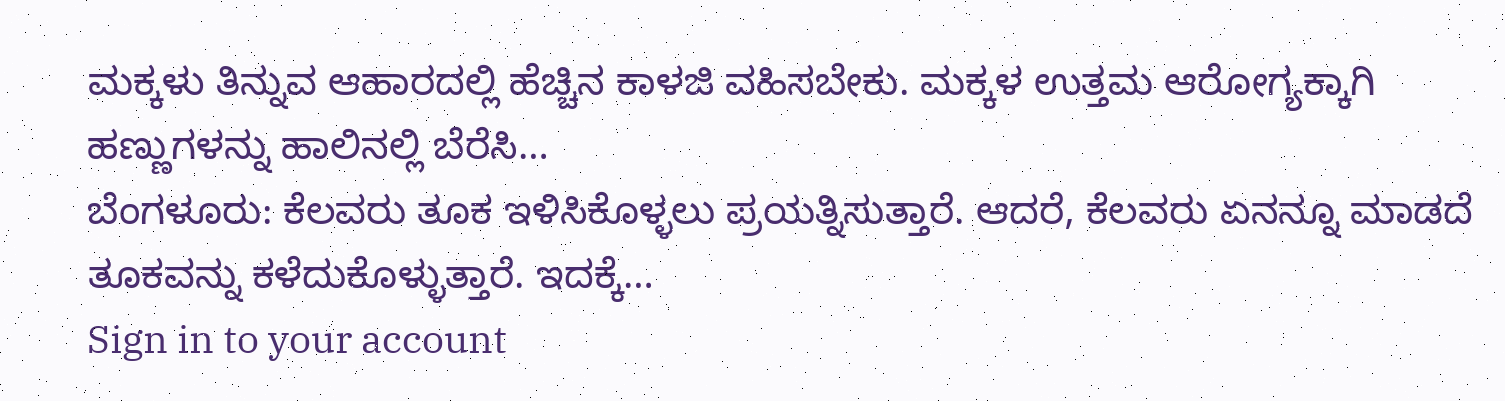ಮಕ್ಕಳು ತಿನ್ನುವ ಆಹಾರದಲ್ಲಿ ಹೆಚ್ಚಿನ ಕಾಳಜಿ ವಹಿಸಬೇಕು. ಮಕ್ಕಳ ಉತ್ತಮ ಆರೋಗ್ಯಕ್ಕಾಗಿ ಹಣ್ಣುಗಳನ್ನು ಹಾಲಿನಲ್ಲಿ ಬೆರೆಸಿ…
ಬೆಂಗಳೂರು: ಕೆಲವರು ತೂಕ ಇಳಿಸಿಕೊಳ್ಳಲು ಪ್ರಯತ್ನಿಸುತ್ತಾರೆ. ಆದರೆ, ಕೆಲವರು ಏನನ್ನೂ ಮಾಡದೆ ತೂಕವನ್ನು ಕಳೆದುಕೊಳ್ಳುತ್ತಾರೆ. ಇದಕ್ಕೆ…
Sign in to your account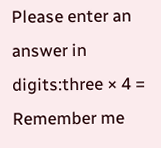Please enter an answer in digits:three × 4 =
Remember me